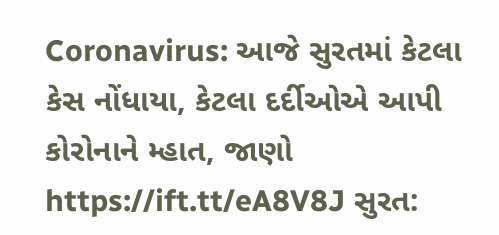Coronavirus: આજે સુરતમાં કેટલા કેસ નોંધાયા, કેટલા દર્દીઓએ આપી કોરોનાને મ્હાત, જાણો https://ift.tt/eA8V8J સુરત: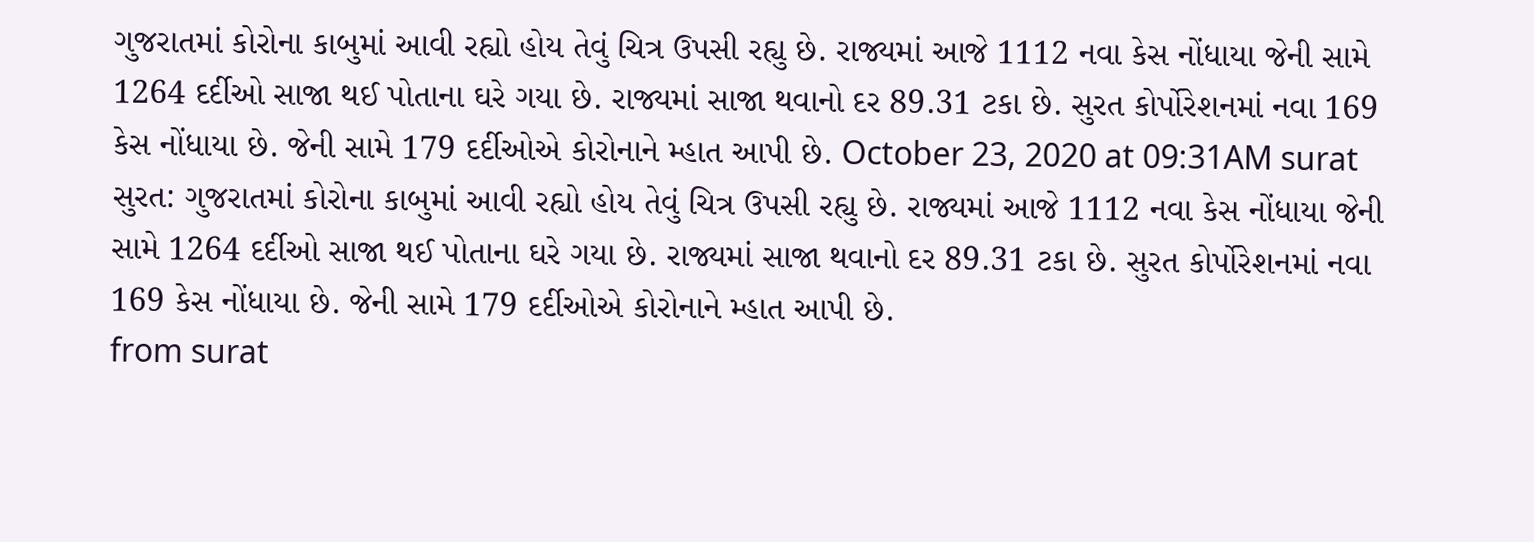ગુજરાતમાં કોરોના કાબુમાં આવી રહ્યો હોય તેવું ચિત્ર ઉપસી રહ્યુ છે. રાજ્યમાં આજે 1112 નવા કેસ નોંધાયા જેની સામે 1264 દર્દીઓ સાજા થઈ પોતાના ઘરે ગયા છે. રાજ્યમાં સાજા થવાનો દર 89.31 ટકા છે. સુરત કોર્પોરેશનમાં નવા 169 કેસ નોંધાયા છે. જેની સામે 179 દર્દીઓએ કોરોનાને મ્હાત આપી છે. October 23, 2020 at 09:31AM surat
સુરત: ગુજરાતમાં કોરોના કાબુમાં આવી રહ્યો હોય તેવું ચિત્ર ઉપસી રહ્યુ છે. રાજ્યમાં આજે 1112 નવા કેસ નોંધાયા જેની સામે 1264 દર્દીઓ સાજા થઈ પોતાના ઘરે ગયા છે. રાજ્યમાં સાજા થવાનો દર 89.31 ટકા છે. સુરત કોર્પોરેશનમાં નવા 169 કેસ નોંધાયા છે. જેની સામે 179 દર્દીઓએ કોરોનાને મ્હાત આપી છે.
from surat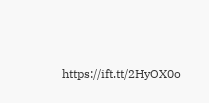https://ift.tt/2HyOX0o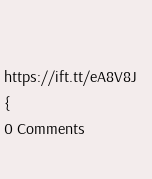https://ift.tt/eA8V8J {
0 Comments